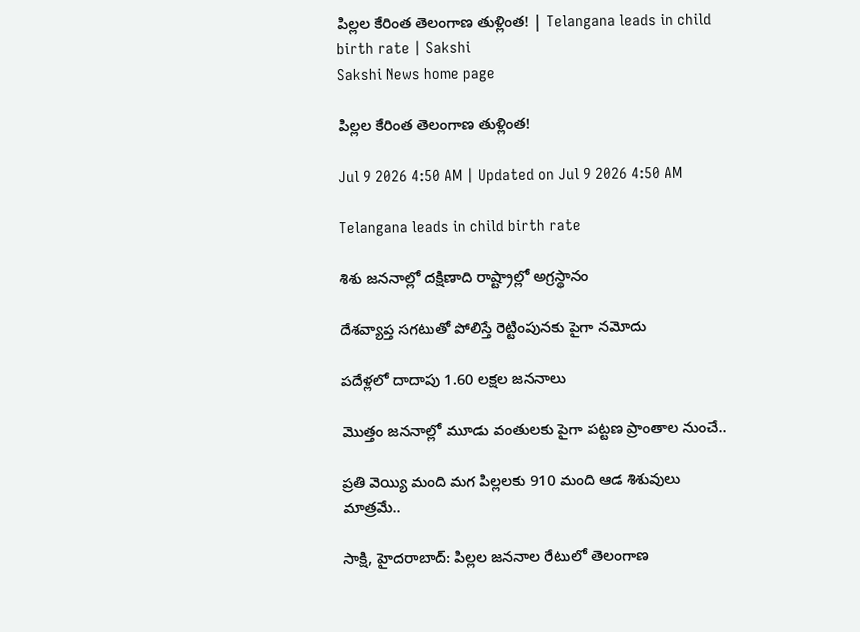పిల్లల కేరింత తెలంగాణ తుళ్లింత! | Telangana leads in child birth rate | Sakshi
Sakshi News home page

పిల్లల కేరింత తెలంగాణ తుళ్లింత!

Jul 9 2026 4:50 AM | Updated on Jul 9 2026 4:50 AM

Telangana leads in child birth rate

శిశు జననాల్లో దక్షిణాది రాష్ట్రాల్లో అగ్రస్థానం

దేశవ్యాప్త సగటుతో పోలిస్తే రెట్టింపునకు పైగా నమోదు

పదేళ్లలో దాదాపు 1.60 లక్షల జననాలు

మొత్తం జననాల్లో మూడు వంతులకు పైగా పట్టణ ప్రాంతాల నుంచే..

ప్రతి వెయ్యి మంది మగ పిల్లలకు 910 మంది ఆడ శిశువులు మాత్రమే..

సాక్షి, హైదరాబాద్‌: పిల్లల జననాల రేటులో తెలంగాణ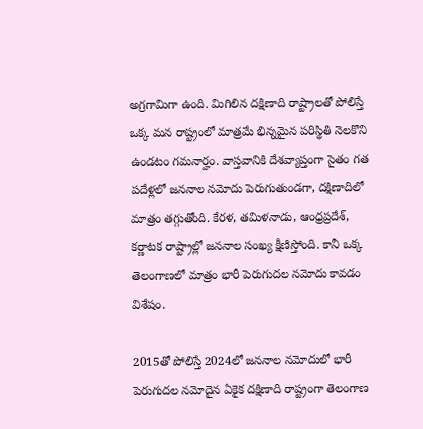అగ్రగామిగా ఉంది. మిగిలిన దక్షిణాది రాష్ట్రాలతో పోలిస్తే ఒక్క మన రాష్ట్రంలో మాత్రమే భిన్నమైన పరిస్థితి నెలకొని ఉండటం గమనార్హం. వాస్తవానికి దేశవ్యాప్తంగా సైతం గత పదేళ్లలో జననాల నమోదు పెరుగుతుండగా, దక్షిణాదిలో మాత్రం తగ్గుతోంది. కేరళ, తమిళనాడు, ఆంధ్రప్రదేశ్, కర్ణాటక రాష్ట్రాల్లో జననాల సంఖ్య క్షీణిస్తోంది. కానీ ఒక్క తెలంగాణలో మాత్రం భారీ పెరుగుదల నమోదు కావడం విశేషం.

2015తో పోలిస్తే 2024లో జననాల నమోదులో భారీ పెరుగుదల నమోదైన ఏకైక దక్షిణాది రాష్ట్రంగా తెలంగాణ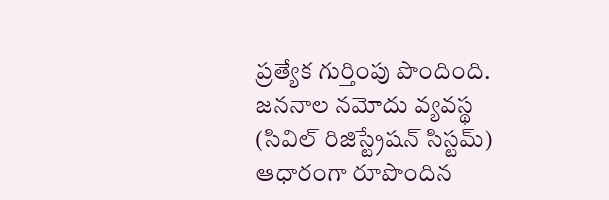ప్రత్యేక గుర్తింపు పొందింది. జననాల నమోదు వ్యవస్థ (సివిల్‌ రిజిస్ట్రేషన్ సిస్టమ్‌) ఆధారంగా రూపొందిన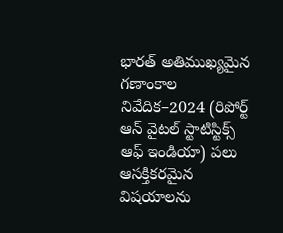భారత్‌ అతిముఖ్యమైన గణాంకాల నివేదిక–2024 (రిపోర్ట్‌ ఆన్‌ వైటల్‌ స్టాటిస్టిక్స్‌ ఆఫ్‌ ఇండియా) పలు ఆసక్తికరమైన విషయాలను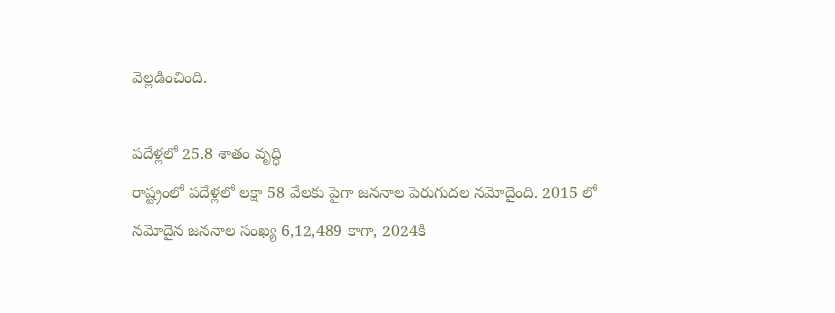వెల్లడించింది.

పదేళ్లలో 25.8 శాతం వృద్ధి
రాష్ట్రంలో పదేళ్లలో లక్షా 58 వేలకు పైగా జననాల పెరుగుదల నమోదైంది. 2015 లో నమోదైన జననాల సంఖ్య 6,12,489 కాగా, 2024కి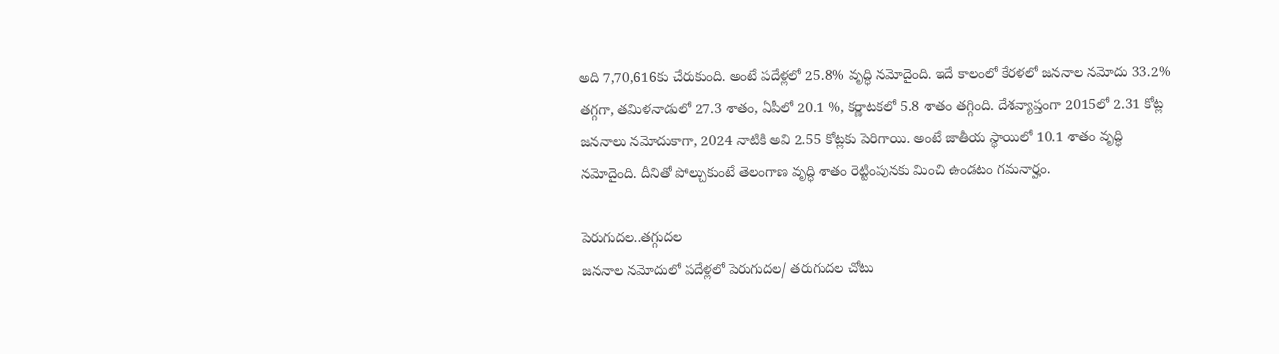అది 7,70,616కు చేరుకుంది. అంటే పదేళ్లలో 25.8% వృద్ధి నమోదైంది. ఇదే కాలంలో కేరళలో జననాల నమోదు 33.2% తగ్గగా, తమిళనాడులో 27.3 శాతం, ఏపీలో 20.1 %, కర్ణాటకలో 5.8 శాతం తగ్గింది. దేశవ్యాప్తంగా 2015లో 2.31 కోట్ల జననాలు నమోదుకాగా, 2024 నాటికి అవి 2.55 కోట్లకు పెరిగాయి. అంటే జాతీయ స్థాయిలో 10.1 శాతం వృద్ధి నమోదైంది. దీనితో పోల్చుకుంటే తెలంగాణ వృద్ధి శాతం రెట్టింపునకు మించి ఉండటం గమనార్హం.

పెరుగుదల..తగ్గుదల
జననాల నమోదులో పదేళ్లలో పెరుగుదల/ తరుగుదల చోటు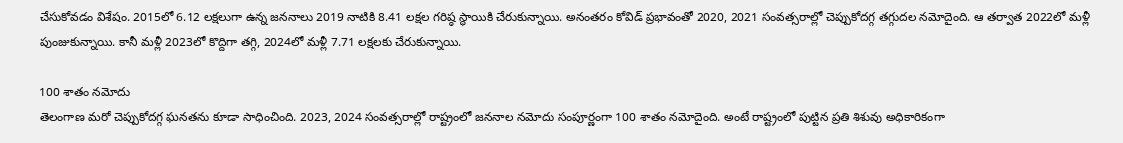చేసుకోవడం విశేషం. 2015లో 6.12 లక్షలుగా ఉన్న జననాలు 2019 నాటికి 8.41 లక్షల గరిష్ఠ స్థాయికి చేరుకున్నాయి. అనంతరం కోవిడ్‌ ప్రభావంతో 2020, 2021 సంవత్సరాల్లో చెప్పుకోదగ్గ తగ్గుదల నమోదైంది. ఆ తర్వాత 2022లో మళ్లీ పుంజుకున్నాయి. కానీ మళ్లీ 2023లో కొద్దిగా తగ్గి, 2024లో మళ్లీ 7.71 లక్షలకు చేరుకున్నాయి.

100 శాతం నమోదు
తెలంగాణ మరో చెప్పుకోదగ్గ ఘనతను కూడా సాధించింది. 2023, 2024 సంవత్సరాల్లో రాష్ట్రంలో జననాల నమోదు సంపూర్ణంగా 100 శాతం నమోదైంది. అంటే రాష్ట్రంలో పుట్టిన ప్రతి శిశువు అధికారికంగా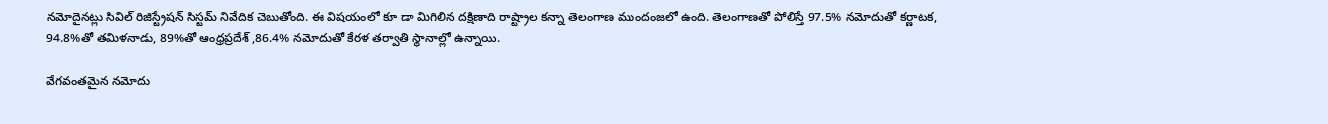నమోదైనట్లు సివిల్‌ రిజిస్ట్రేషన్‌ సిస్టమ్‌ నివేదిక చెబుతోంది. ఈ విషయంలో కూ డా మిగిలిన దక్షిణాది రాష్ట్రాల కన్నా తెలంగాణ ముందంజలో ఉంది. తెలంగాణతో పోలిస్తే 97.5% నమోదుతో కర్ణాటక, 94.8%తో తమిళనాడు, 89%తో ఆంధ్రప్రదేశ్‌ ,86.4% నమోదుతో కేరళ తర్వాతి స్థానాల్లో ఉన్నాయి.

వేగవంతమైన నమోదు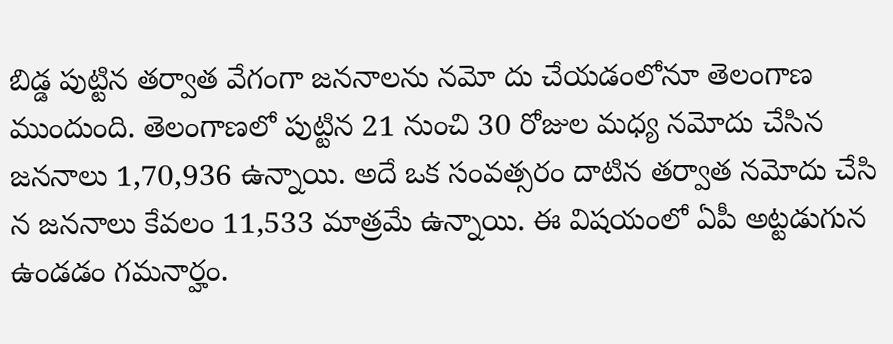బిడ్డ పుట్టిన తర్వాత వేగంగా జననాలను నమో దు చేయడంలోనూ తెలంగాణ ముందుంది. తెలంగాణలో పుట్టిన 21 నుంచి 30 రోజుల మధ్య నమోదు చేసిన జననాలు 1,70,936 ఉన్నాయి. అదే ఒక సంవత్సరం దాటిన తర్వాత నమోదు చేసి న జననాలు కేవలం 11,533 మాత్రమే ఉన్నాయి. ఈ విషయంలో ఏపీ అట్టడుగున ఉండడం గమనార్హం.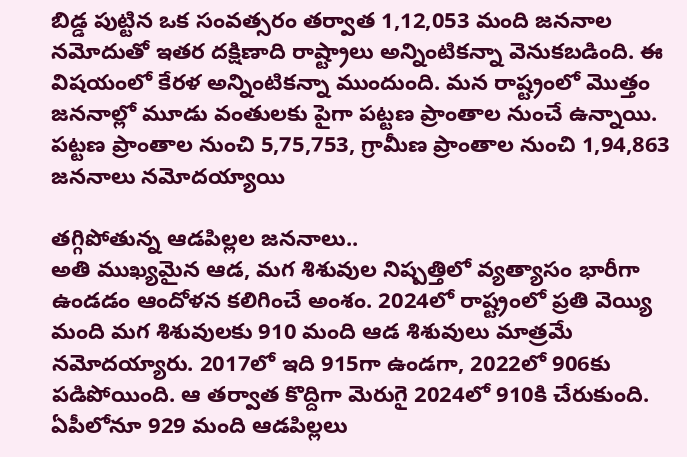బిడ్డ పుట్టిన ఒక సంవత్సరం తర్వాత 1,12,053 మంది జననాల నమోదుతో ఇతర దక్షిణాది రాష్ట్రాలు అన్నింటికన్నా వెనుకబడింది. ఈ విషయంలో కేరళ అన్నింటికన్నా ముందుంది. మన రాష్ట్రంలో మొత్తం జననాల్లో మూడు వంతులకు పైగా పట్టణ ప్రాంతాల నుంచే ఉన్నాయి. పట్టణ ప్రాంతాల నుంచి 5,75,753, గ్రామీణ ప్రాంతాల నుంచి 1,94,863 జననాలు నమోదయ్యాయి

తగ్గిపోతున్న ఆడపిల్లల జననాలు..
అతి ముఖ్యమైన ఆడ, మగ శిశువుల నిష్పత్తిలో వ్యత్యాసం భారీగా ఉండడం ఆందోళన కలిగించే అంశం. 2024లో రాష్ట్రంలో ప్రతి వెయ్యి మంది మగ శిశువులకు 910 మంది ఆడ శిశువులు మాత్రమే నమోదయ్యారు. 2017లో ఇది 915గా ఉండగా, 2022లో 906కు పడిపోయింది. ఆ తర్వాత కొద్దిగా మెరుగై 2024లో 910కి చేరుకుంది. ఏపీలోనూ 929 మంది ఆడపిల్లలు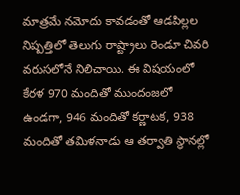మాత్రమే నమోదు కావడంతో ఆడపిల్లల నిష్పత్తిలో తెలుగు రాష్ట్రాలు రెండూ చివరి వరుసలోనే నిలిచాయి. ఈ విషయంలో కేరళ 970 మందితో ముందంజలో ఉండగా, 946 మందితో కర్ణాటక, 938 మందితో తమిళనాడు ఆ తర్వాతి స్థానల్లో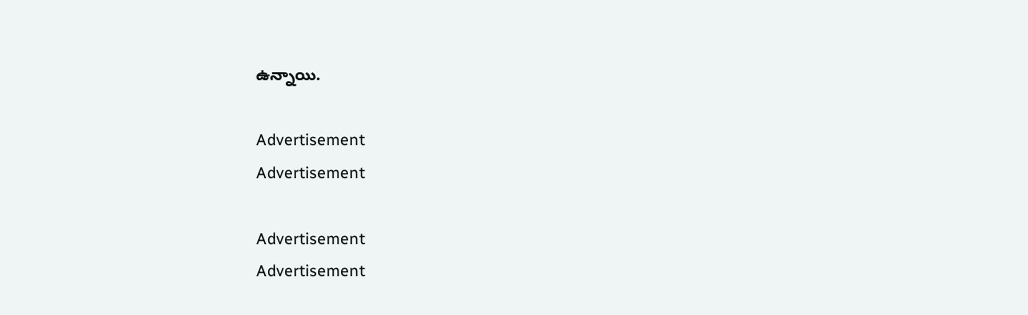ఉన్నాయి.

Advertisement
Advertisement

Advertisement
Advertisement